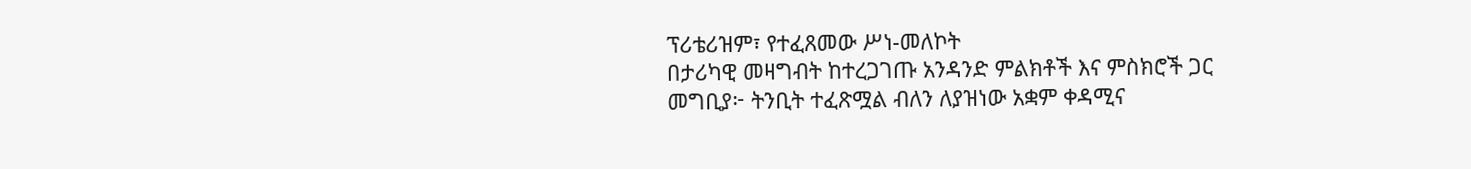ፕሪቴሪዝም፣ የተፈጸመው ሥነ-መለኮት
በታሪካዊ መዛግብት ከተረጋገጡ አንዳንድ ምልክቶች እና ምስክሮች ጋር
መግቢያ፦ ትንቢት ተፈጽሟል ብለን ለያዝነው አቋም ቀዳሚና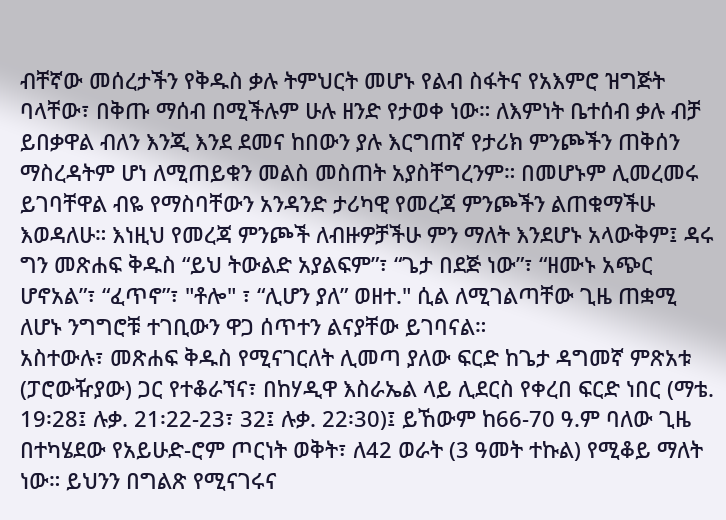ብቸኛው መሰረታችን የቅዱስ ቃሉ ትምህርት መሆኑ የልብ ስፋትና የአእምሮ ዝግጅት ባላቸው፣ በቅጡ ማሰብ በሚችሉም ሁሉ ዘንድ የታወቀ ነው። ለእምነት ቤተሰብ ቃሉ ብቻ ይበቃዋል ብለን እንጂ እንደ ደመና ከበውን ያሉ እርግጠኛ የታሪክ ምንጮችን ጠቅሰን ማስረዳትም ሆነ ለሚጠይቁን መልስ መስጠት አያስቸግረንም። በመሆኑም ሊመረመሩ ይገባቸዋል ብዬ የማስባቸውን አንዳንድ ታሪካዊ የመረጃ ምንጮችን ልጠቁማችሁ እወዳለሁ። እነዚህ የመረጃ ምንጮች ለብዙዎቻችሁ ምን ማለት እንደሆኑ አላውቅም፤ ዳሩ ግን መጽሐፍ ቅዱስ “ይህ ትውልድ አያልፍም”፣ “ጌታ በደጅ ነው”፣ “ዘሙኑ አጭር ሆኖአል”፣ “ፈጥኖ”፣ "ቶሎ" ፣ “ሊሆን ያለ” ወዘተ." ሲል ለሚገልጣቸው ጊዜ ጠቋሚ ለሆኑ ንግግሮቹ ተገቢውን ዋጋ ሰጥተን ልናያቸው ይገባናል።
አስተውሉ፣ መጽሐፍ ቅዱስ የሚናገርለት ሊመጣ ያለው ፍርድ ከጌታ ዳግመኛ ምጽአቱ (ፓሮውዥያው) ጋር የተቆራኘና፣ በከሃዲዋ እስራኤል ላይ ሊደርስ የቀረበ ፍርድ ነበር (ማቴ. 19፡28፤ ሉቃ. 21፡22-23፣ 32፤ ሉቃ. 22፡30)፤ ይኸውም ከ66-70 ዓ.ም ባለው ጊዜ በተካሄደው የአይሁድ-ሮም ጦርነት ወቅት፣ ለ42 ወራት (3 ዓመት ተኩል) የሚቆይ ማለት ነው። ይህንን በግልጽ የሚናገሩና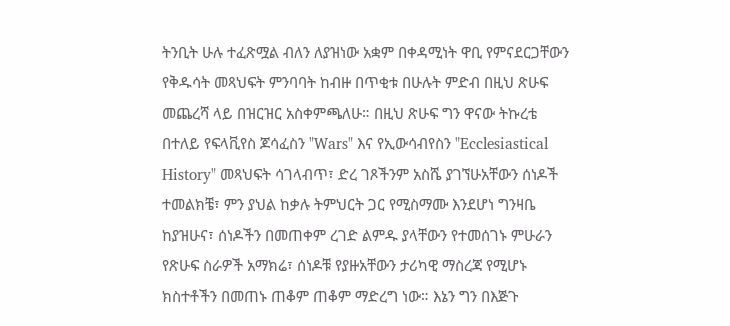ትንቢት ሁሉ ተፈጽሟል ብለን ለያዝነው አቋም በቀዳሚነት ዋቢ የምናደርጋቸውን የቅዱሳት መጻህፍት ምንባባት ከብዙ በጥቂቱ በሁሉት ምድብ በዚህ ጽሁፍ መጨረሻ ላይ በዝርዝር አስቀምጫለሁ። በዚህ ጽሁፍ ግን ዋናው ትኩረቴ በተለይ የፍላቪየስ ጆሳፈስን "Wars" እና የኢውሳብየስን "Ecclesiastical History" መጻህፍት ሳገላብጥ፣ ድረ ገጾችንም አስሼ ያገኘሁአቸውን ሰነዶች ተመልክቼ፣ ምን ያህል ከቃሉ ትምህርት ጋር የሚስማሙ እንደሆነ ግንዛቤ ከያዝሁና፣ ሰነዶችን በመጠቀም ረገድ ልምዱ ያላቸውን የተመሰገኑ ምሁራን የጽሁፍ ስራዎች አማክሬ፣ ሰነዶቹ የያዙአቸውን ታሪካዊ ማስረጃ የሚሆኑ ክስተቶችን በመጠኑ ጠቆም ጠቆም ማድረግ ነው። እኔን ግን በእጅጉ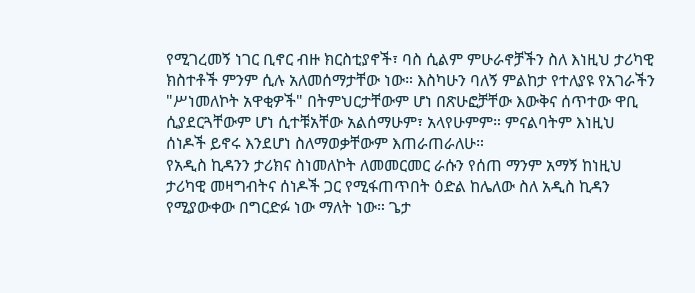የሚገረመኝ ነገር ቢኖር ብዙ ክርስቲያኖች፣ ባስ ሲልም ምሁራኖቻችን ስለ እነዚህ ታሪካዊ ክስተቶች ምንም ሲሉ አለመሰማታቸው ነው። እስካሁን ባለኝ ምልከታ የተለያዩ የአገራችን "ሥነመለኮት አዋቂዎች" በትምህርታቸውም ሆነ በጽሁፎቻቸው እውቅና ሰጥተው ዋቢ ሲያደርጓቸውም ሆነ ሲተቹአቸው አልሰማሁም፣ አላየሁምም። ምናልባትም እነዚህ ሰነዶች ይኖሩ እንደሆነ ስለማወቃቸውም እጠራጠራለሁ።
የአዲስ ኪዳንን ታሪክና ስነመለኮት ለመመርመር ራሱን የሰጠ ማንም አማኝ ከነዚህ ታሪካዊ መዛግብትና ሰነዶች ጋር የሚፋጠጥበት ዕድል ከሌለው ስለ አዲስ ኪዳን የሚያውቀው በግርድፉ ነው ማለት ነው። ጌታ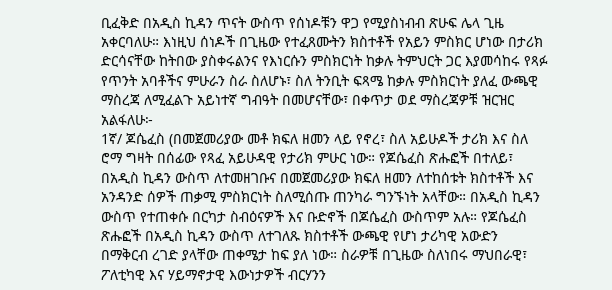ቢፈቅድ በአዲስ ኪዳን ጥናት ውስጥ የሰነዶቹን ዋጋ የሚያስነብብ ጽሁፍ ሌላ ጊዜ አቀርባለሁ። እነዚህ ሰነዶች በጊዜው የተፈጸሙትን ክስተቶች የአይን ምስክር ሆነው በታሪክ ድርሳናቸው ከትበው ያስቀሩልንና የእነርሱን ምስክርነት ከቃሉ ትምህርት ጋር እያመሳከሩ የጻፉ የጥንት አባቶችና ምሁራን ስራ ስለሆኑ፣ ስለ ትንቢት ፍጻሜ ከቃሉ ምስክርነት ያለፈ ውጫዊ ማስረጃ ለሚፈልጉ አይነተኛ ግብዓት በመሆናቸው፣ በቀጥታ ወደ ማስረጃዎቹ ዝርዝር አልፋለሁ፦
1ኛ/ ጆሴፈስ (በመጀመሪያው መቶ ክፍለ ዘመን ላይ የኖረ፣ ስለ አይሁዶች ታሪክ እና ስለ ሮማ ግዛት በሰፊው የጻፈ አይሁዳዊ የታሪክ ምሁር ነው። የጆሴፈስ ጽሑፎች በተለይ፣ በአዲስ ኪዳን ውስጥ ለተመዘገቡና በመጀመሪያው ክፍለ ዘመን ለተከሰቱት ክስተቶች እና አንዳንድ ሰዎች ጠቃሚ ምስክርነት ስለሚሰጡ ጠንካራ ግንኙነት አላቸው። በአዲስ ኪዳን ውስጥ የተጠቀሱ በርካታ ስብዕናዎች እና ቡድኖች በጆሴፈስ ውስጥም አሉ። የጆሴፈስ ጽሑፎች በአዲስ ኪዳን ውስጥ ለተገለጹ ክስተቶች ውጫዊ የሆነ ታሪካዊ አውድን በማቅርብ ረገድ ያላቸው ጠቀሜታ ከፍ ያለ ነው። ስራዎቹ በጊዜው ስለነበሩ ማህበራዊ፣ ፖለቲካዊ እና ሃይማኖታዊ እውነታዎች ብርሃንን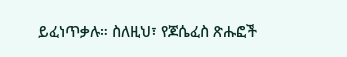ይፈነጥቃሉ። ስለዚህ፣ የጆሴፈስ ጽሑፎች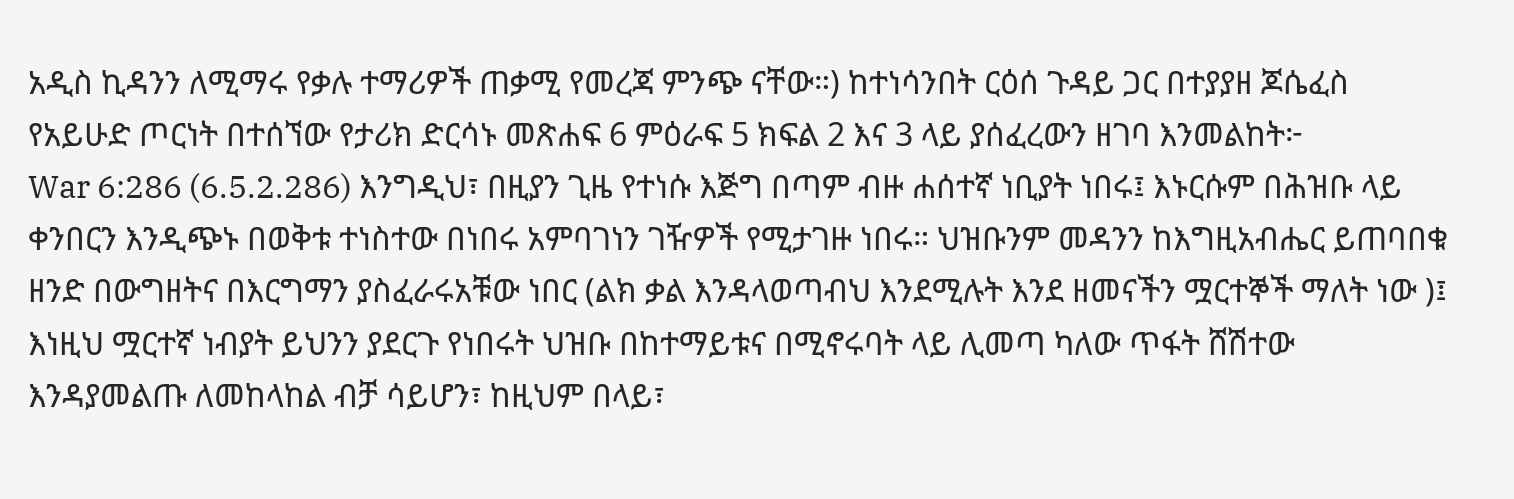አዲስ ኪዳንን ለሚማሩ የቃሉ ተማሪዎች ጠቃሚ የመረጃ ምንጭ ናቸው።) ከተነሳንበት ርዕሰ ጉዳይ ጋር በተያያዘ ጆሴፈስ የአይሁድ ጦርነት በተሰኘው የታሪክ ድርሳኑ መጽሐፍ 6 ምዕራፍ 5 ክፍል 2 እና 3 ላይ ያሰፈረውን ዘገባ እንመልከት፦
War 6:286 (6.5.2.286) እንግዲህ፣ በዚያን ጊዜ የተነሱ እጅግ በጣም ብዙ ሐሰተኛ ነቢያት ነበሩ፤ እኑርሱም በሕዝቡ ላይ ቀንበርን እንዲጭኑ በወቅቱ ተነስተው በነበሩ አምባገነን ገዥዎች የሚታገዙ ነበሩ። ህዝቡንም መዳንን ከእግዚአብሔር ይጠባበቁ ዘንድ በውግዘትና በእርግማን ያስፈራሩአቹው ነበር (ልክ ቃል እንዳላወጣብህ እንደሚሉት እንደ ዘመናችን ሟርተኞች ማለት ነው )፤ እነዚህ ሟርተኛ ነብያት ይህንን ያደርጉ የነበሩት ህዝቡ በከተማይቱና በሚኖሩባት ላይ ሊመጣ ካለው ጥፋት ሸሽተው እንዳያመልጡ ለመከላከል ብቻ ሳይሆን፣ ከዚህም በላይ፣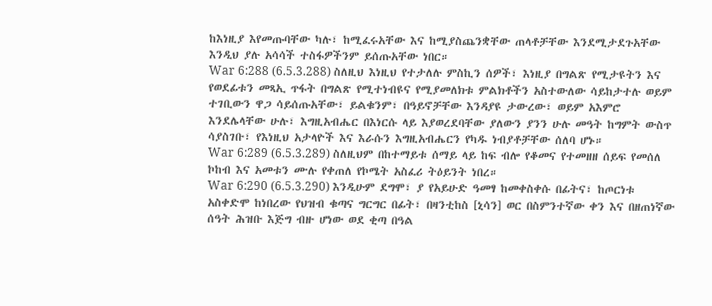ከእነዚያ እየመጡባቸው ካሉ፣ ከሚፈሩአቸው እና ከሚያስጨንቋቸው ጠላቶቻቸው እንደሚታደጉአቸው እንዲህ ያሉ አሳሳች ተስፋዎችንም ይሰጡአቸው ነበር።
War 6:288 (6.5.3.288) ስለዚህ እነዚህ የተታለሉ ምስኪን ሰዎች፣ እነዚያ በግልጽ የሚታዩትን እና የወደፊቱን መጻኢ ጥፋት በግልጽ የሚተነብዩና የሚያመለክቱ ምልክቶችን አስተውለው ሳይከታተሉ ወይም ተገቢውን ዋጋ ሳይሰጡአቸው፣ ይልቁንም፣ በዓይኖቻቸው እንዳያዩ ታውረው፣ ወይም አእምሮ እንደሌላቸው ሁሉ፣ እግዚአብሔር በእነርሱ ላይ እያወረደባቸው ያለውን ያንን ሁሉ መዓት ከግምት ውስጥ ሳያስገቡ፣ የእነዚህ አታላዮች እና እራሱን እግዚአብሔርን የካዱ ነብያቶቻቸው ሰለባ ሆኑ።
War 6:289 (6.5.3.289) ስለዚህም በከተማይቱ ሰማይ ላይ ከፍ ብሎ የቆመና የተመዘዘ ሰይፍ የመሰለ ኮከብ እና አመቱን ሙሉ የቀጠለ የኮሜት አስፈሪ ትዕይንት ነበረ።
War 6:290 (6.5.3.290) እንዲሁም ደግሞ፣ ያ የአይሁድ ዓመፃ ከመቀስቀሱ በፊትና፣ ከጦርነቱ አስቀድሞ ከነበረው የህዝብ ቁጣና ግርግር በፊት፣ በዛንቲከስ [ኒሳን] ወር በስምንተኛው ቀን እና በዘጠነኛው ሰዓት ሕዝቡ እጅግ ብዙ ሆነው ወደ ቂጣ በዓል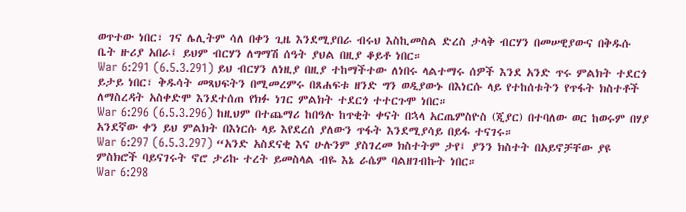ወጥተው ነበር፣ ገና ሌሊትም ሳለ በቀን ጊዜ እንደሚያበራ ብሩህ እስኪመስል ድረስ ታላቅ ብርሃን በመሠዊያውና በቅዱሱ ቤት ዙሪያ አበራ፤ ይህም ብርሃን ለግማሽ ሰዓት ያህል በዚያ ቆይቶ ነበር።
War 6:291 (6.5.3.291) ይህ ብርሃን ለነዚያ በዚያ ተከማችተው ለነበሩ ላልተማሩ ሰዎች እንደ አንድ ጥሩ ምልክት ተደርጎ ይታይ ነበር፣ ቅዱሳት መጻህፍትን በሚመረምሩ በጸሐፍቱ ዘንድ ግን ወዲያውኑ በእነርሱ ላይ የተከሰቱትን የጥፋት ክስተቶች ለማስረዳት አስቀድሞ እንደተሰጠ የክፉ ነገር ምልክት ተደርጎ ተተርጉሞ ነበር።
War 6:296 (6.5.3.296) ከዚህም በተጨማሪ ከበዓሉ ከጥቂት ቀናት በኋላ አርጤምስዮስ (ጂያር) በተባለው ወር ከወሩም በሃያ አንደኛው ቀን ይህ ምልክት በእነርሱ ላይ እየደረሰ ያለውን ጥፋት እንደሚያሳይ በይፋ ተናገሩ።
War 6:297 (6.5.3.297) “አንድ አስደናቂ እና ሁሉንም ያስገረመ ክስተትም ታየ፤ ያንን ክስተት በአይኖቻቸው ያዩ ምስክሮች ባይናገሩት ኖሮ ታሪኩ ተረት ይመስላል ብዬ እኔ ራሴም ባልዘገብኩት ነበር።
War 6:298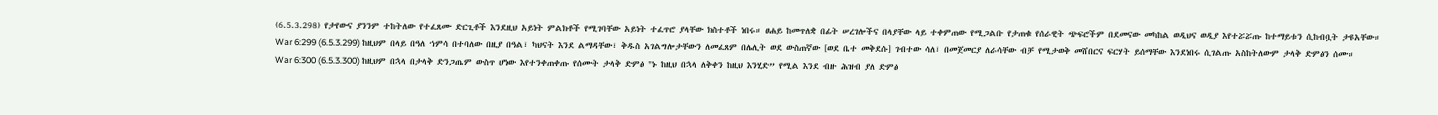(6.5.3.298) የታየውና ያንንም ተከትለው የተፈጸሙ ድርጊቶች እንደዚህ አይነት ምልክቶች የሚገባቸው አይነት ተፈጥሮ ያላቸው ክስተቶች ነበሩ። ፀሐይ ከመጥለቋ በፊት ሠረገሎችና በላያቸው ላይ ተቀምጠው የሚጋልቡ የታጠቁ የሰራዊት ጭፍሮችም በደመናው መካከል ወዲህና ወዲያ እየተሯሯጡ ከተማይቱን ሲከብቧት ታዩአቸው።
War 6:299 (6.5.3.299) ከዚህም በላይ በዓለ ኀምሳ በተባለው በዚያ በዓል፣ ካህናት እንደ ልማዳቸው፣ ቅዱስ አገልግሎታቸውን ለመፈጸም በሌሊት ወደ ውስጠኛው [ወደ ቤተ መቅደሱ] ገብተው ሳለ፣ በመጀመርያ ለራሳቸው ብቻ የሚታወቅ መሸበርና ፍርሃት ይሰማቸው እንደነበሩ ሲገልጡ አስከትለውም ታላቅ ድምፅን ሰሙ።
War 6:300 (6.5.3.300) ከዚህም በኋላ በታላቅ ድንጋጤም ውስጥ ሆነው እየተንቀጠቀጡ የሰሙት ታላቅ ድምፅ "ኑ ከዚህ በኋላ ለቅቀን ከዚህ እንሂድ” የሚል እንደ ብዙ ሕዝብ ያለ ድምፅ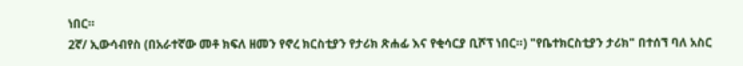ነበር።
2ኛ/ ኢውሳብየስ (በአራተኛው መቶ ክፍለ ዘመን የኖረ ክርስቲያን የታሪክ ጽሐፊ እና የቂሳርያ ቢሾፕ ነበር።) "የቤተክርስቲያን ታሪክ" በተሰኘ ባለ አስር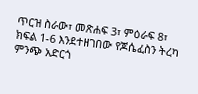ጥርዝ ስራው፣ መጽሐፍ 3፣ ምዕራፍ 8፣ ክፍል 1-6 እንደተዘገበው የጆሴፈስን ትረካ ምንጭ አድርጎ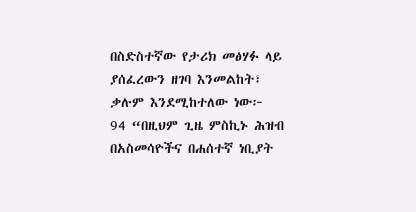በስድስተኛው የታሪክ መፅሃፉ ላይ ያሰፈረውን ዘገባ እንመልከት፣ ቃሉም እንደሚከተለው ነው፦
94 “በዚህም ጊዜ ምስኪኑ ሕዝብ በአስመሳዮችና በሐሰተኛ ነቢያት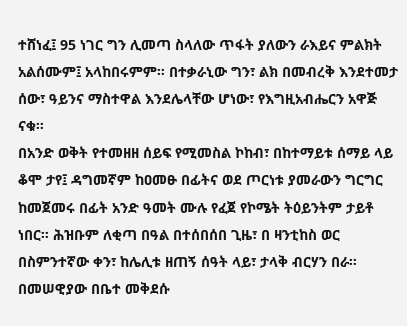ተሸነፈ፤ 95 ነገር ግን ሊመጣ ስላለው ጥፋት ያለውን ራእይና ምልክት አልሰሙም፤ አላከበሩምም። በተቃራኒው ግን፣ ልክ በመብረቅ እንደተመታ ሰው፣ ዓይንና ማስተዋል እንደሌላቸው ሆነው፣ የእግዚአብሔርን አዋጅ ናቁ።
በአንድ ወቅት የተመዘዘ ሰይፍ የሚመስል ኮከብ፣ በከተማይቱ ሰማይ ላይ ቆሞ ታየ፤ ዳግመኛም ከዐመፁ በፊትና ወደ ጦርነቱ ያመራውን ግርግር ከመጀመሩ በፊት አንድ ዓመት ሙሉ የፈጀ የኮሜት ትዕይንትም ታይቶ ነበር። ሕዝቡም ለቂጣ በዓል በተሰበሰበ ጊዜ፣ በ ዛንቲከስ ወር በስምንተኛው ቀን፣ ከሌሊቱ ዘጠኝ ሰዓት ላይ፣ ታላቅ ብርሃን በራ። በመሠዊያው በቤተ መቅደሱ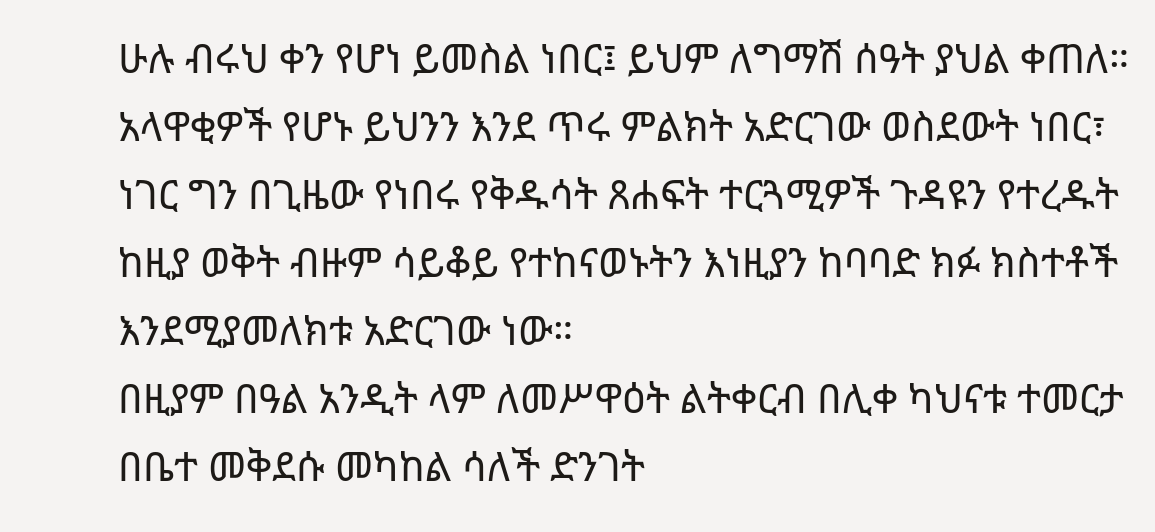ሁሉ ብሩህ ቀን የሆነ ይመስል ነበር፤ ይህም ለግማሽ ሰዓት ያህል ቀጠለ። አላዋቂዎች የሆኑ ይህንን እንደ ጥሩ ምልክት አድርገው ወስደውት ነበር፣ ነገር ግን በጊዜው የነበሩ የቅዱሳት ጸሐፍት ተርጓሚዎች ጉዳዩን የተረዱት ከዚያ ወቅት ብዙም ሳይቆይ የተከናወኑትን እነዚያን ከባባድ ክፉ ክስተቶች እንደሚያመለክቱ አድርገው ነው።
በዚያም በዓል አንዲት ላም ለመሥዋዕት ልትቀርብ በሊቀ ካህናቱ ተመርታ በቤተ መቅደሱ መካከል ሳለች ድንገት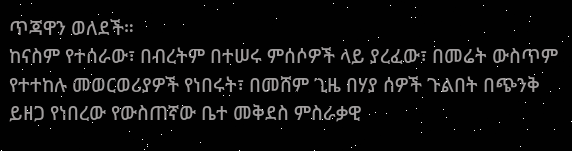ጥጃዋን ወለደች።
ከናስም የተሰራው፣ በብረትም በተሠሩ ምሰሶዎች ላይ ያረፈው፣ በመሬት ውስጥም የተተከሉ መወርወሪያዎች የነበሩት፣ በመሸም ጊዜ በሃያ ሰዎች ጉልበት በጭንቅ ይዘጋ የነበረው የውስጠኛው ቤተ መቅደስ ምስራቃዊ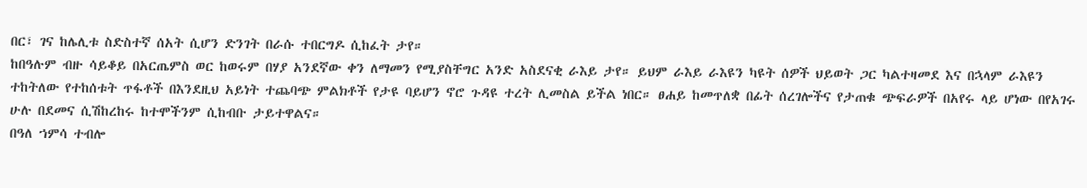በር፣ ገና ከሌሊቱ ስድስተኛ ሰአት ሲሆን ድንገት በራሱ ተበርግዶ ሲከፈት ታየ።
ከበዓሉም ብዙ ሳይቆይ በአርጤምስ ወር ከወሩም በሃያ አንደኛው ቀን ለማመን የሚያስቸግር አንድ አስደናቂ ራእይ ታየ። ይህም ራእይ ራእዩን ካዩት ሰዎች ህይወት ጋር ካልተዛመደ እና በኋላም ራእዩን ተከትለው የተከሰቱት ጥፋቶች በእንደዚህ አይነት ተጨባጭ ምልክቶች የታዩ ባይሆን ኖሮ ጉዳዩ ተረት ሊመስል ይችል ነበር። ፀሐይ ከመጥለቋ በፊት ሰረገሎችና የታጠቁ ጭፍራዎች በአየሩ ላይ ሆነው በየአገሩ ሁሉ በደመና ሲሽከረከሩ ከተሞችንም ሲከብቡ ታይተዋልና።
በዓለ ኀምሳ ተብሎ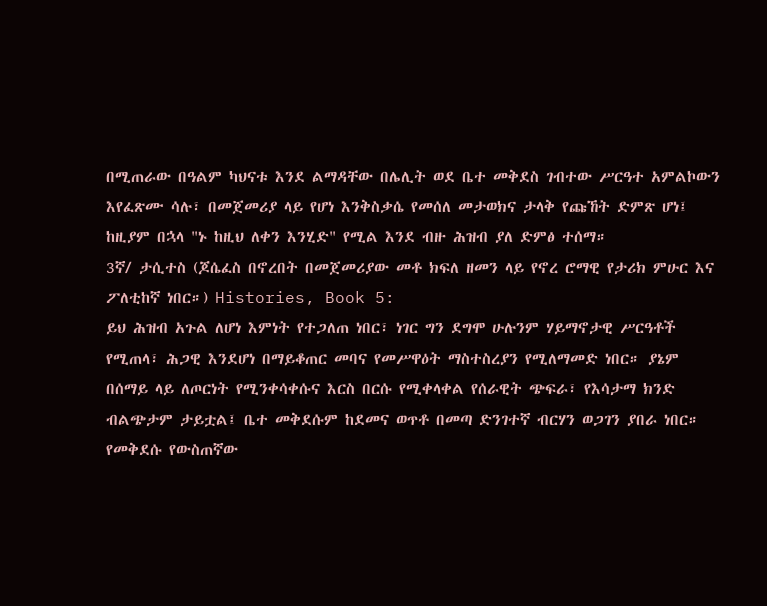በሚጠራው በዓልም ካህናቱ እንደ ልማዳቸው በሌሊት ወደ ቤተ መቅደስ ገብተው ሥርዓተ አምልኮውን እየፈጽሙ ሳሉ፣ በመጀመሪያ ላይ የሆነ እንቅስቃሴ የመሰለ መታወክና ታላቅ የጩኸት ድምጽ ሆነ፤ ከዚያም በኋላ "ኑ ከዚህ ለቀን እንሂድ" የሚል እንደ ብዙ ሕዝብ ያለ ድምፅ ተሰማ።
3ኛ/ ታሲተስ (ጆሴፈስ በኖረበት በመጀመሪያው መቶ ክፍለ ዘመን ላይ የኖረ ሮማዊ የታሪክ ምሁር እና ፖለቲከኛ ነበር።) Histories, Book 5:
ይህ ሕዝብ አጉል ለሆነ እምነት የተጋለጠ ነበር፣ ነገር ግን ደግሞ ሁሉንም ሃይማኖታዊ ሥርዓቶች የሚጠላ፣ ሕጋዊ እንደሆነ በማይቆጠር መባና የመሥዋዕት ማስተስረያን የሚለማመድ ነበር። ያኔም በሰማይ ላይ ለጦርነት የሚንቀሳቀሱና እርስ በርሱ የሚቀላቀል የሰራዊት ጭፍራ፣ የእሳታማ ክንድ ብልጭታም ታይቷል፤ ቤተ መቅደሱም ከደመና ወጥቶ በመጣ ድንገተኛ ብርሃን ወጋገን ያበራ ነበር። የመቅደሱ የውስጠኛው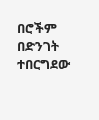በሮችም በድንገት ተበርግደው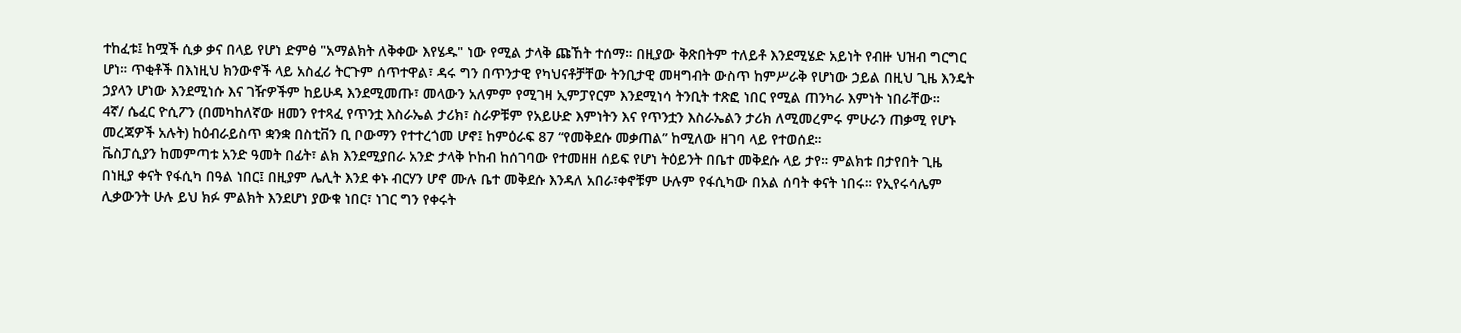ተከፈቱ፤ ከሟች ሲቃ ቃና በላይ የሆነ ድምፅ "አማልክት ለቅቀው እየሄዱ" ነው የሚል ታላቅ ጩኸት ተሰማ። በዚያው ቅጽበትም ተለይቶ እንደሚሄድ አይነት የብዙ ህዝብ ግርግር ሆነ። ጥቂቶች በእነዚህ ክንውኖች ላይ አስፈሪ ትርጉም ሰጥተዋል፣ ዳሩ ግን በጥንታዊ የካህናቶቻቸው ትንቢታዊ መዛግብት ውስጥ ከምሥራቅ የሆነው ኃይል በዚህ ጊዜ እንዴት ኃያላን ሆነው እንደሚነሱ እና ገዥዎችም ከይሁዳ እንደሚመጡ፣ መላውን አለምም የሚገዛ ኢምፓየርም እንደሚነሳ ትንቢት ተጽፎ ነበር የሚል ጠንካራ እምነት ነበራቸው።
4ኛ/ ሴፈር ዮሲፖን (በመካከለኛው ዘመን የተጻፈ የጥንቷ እስራኤል ታሪክ፣ ስራዎቹም የአይሁድ እምነትን እና የጥንቷን እስራኤልን ታሪክ ለሚመረምሩ ምሁራን ጠቃሚ የሆኑ መረጃዎች አሉት) ከዕብራይስጥ ቋንቋ በስቲቨን ቢ ቦውማን የተተረጎመ ሆኖ፤ ከምዕራፍ 87 “የመቅደሱ መቃጠል” ከሚለው ዘገባ ላይ የተወሰደ።
ቬስፓሲያን ከመምጣቱ አንድ ዓመት በፊት፣ ልክ እንደሚያበራ አንድ ታላቅ ኮከብ ከሰገባው የተመዘዘ ሰይፍ የሆነ ትዕይንት በቤተ መቅደሱ ላይ ታየ። ምልክቱ በታየበት ጊዜ በነዚያ ቀናት የፋሲካ በዓል ነበር፤ በዚያም ሌሊት እንደ ቀኑ ብርሃን ሆኖ ሙሉ ቤተ መቅደሱ እንዳለ አበራ፣ቀኖቹም ሁሉም የፋሲካው በአል ሰባት ቀናት ነበሩ። የኢየሩሳሌም ሊቃውንት ሁሉ ይህ ክፉ ምልክት እንደሆነ ያውቁ ነበር፣ ነገር ግን የቀሩት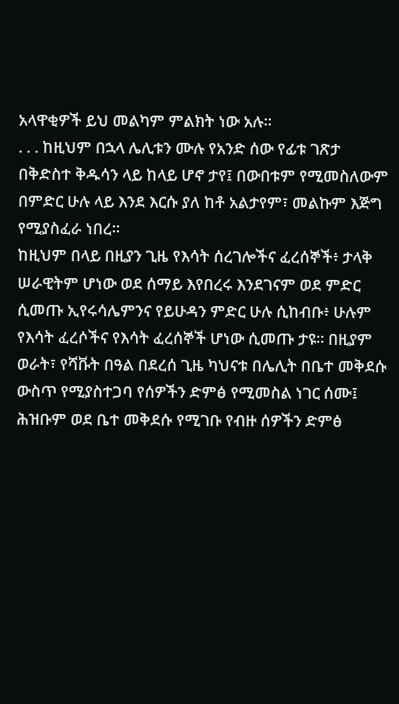አላዋቂዎች ይህ መልካም ምልክት ነው አሉ።
. . . ከዚህም በኋላ ሌሊቱን ሙሉ የአንድ ሰው የፊቱ ገጽታ በቅድስተ ቅዱሳን ላይ ከላይ ሆኖ ታየ፤ በውበቱም የሚመስለውም በምድር ሁሉ ላይ እንደ እርሱ ያለ ከቶ አልታየም፣ መልኩም እጅግ የሚያስፈራ ነበረ።
ከዚህም በላይ በዚያን ጊዜ የእሳት ሰረገሎችና ፈረሰኞች፥ ታላቅ ሠራዊትም ሆነው ወደ ሰማይ እየበረሩ እንደገናም ወደ ምድር ሲመጡ ኢየሩሳሌምንና የይሁዳን ምድር ሁሉ ሲከብቡ፥ ሁሉም የእሳት ፈረሶችና የእሳት ፈረሰኞች ሆነው ሲመጡ ታዩ። በዚያም ወራት፣ የሻቩት በዓል በደረሰ ጊዜ ካህናቱ በሌሊት በቤተ መቅደሱ ውስጥ የሚያስተጋባ የሰዎችን ድምፅ የሚመስል ነገር ሰሙ፤ ሕዝቡም ወደ ቤተ መቅደሱ የሚገቡ የብዙ ሰዎችን ድምፅ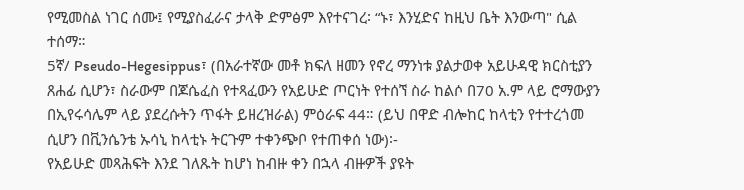የሚመስል ነገር ሰሙ፤ የሚያስፈራና ታላቅ ድምፅም እየተናገረ፡ “ኑ፣ እንሂድና ከዚህ ቤት እንውጣ" ሲል ተሰማ።
5ኛ/ Pseudo-Hegesippus፣ (በአራተኛው መቶ ክፍለ ዘመን የኖረ ማንነቱ ያልታወቀ አይሁዳዊ ክርስቲያን ጸሐፊ ሲሆን፣ ስራውም በጆሴፈስ የተጻፈውን የአይሁድ ጦርነት የተሰኘ ስራ ከልሶ በ70 አ.ም ላይ ሮማውያን በኢየሩሳሌም ላይ ያደረሱትን ጥፋት ይዘረዝራል) ምዕራፍ 44። (ይህ በዋድ ብሎከር ከላቲን የተተረጎመ ሲሆን በቪንሴንቴ ኡሳኒ ከላቲኑ ትርጉም ተቀንጭቦ የተጠቀሰ ነው)፡-
የአይሁድ መጻሕፍት እንደ ገለጹት ከሆነ ከብዙ ቀን በኋላ ብዙዎች ያዩት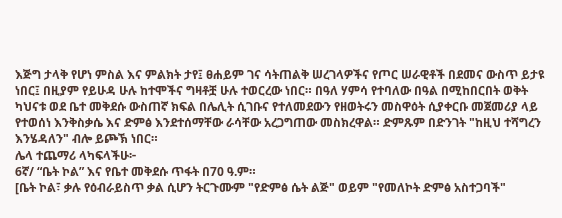እጅግ ታላቅ የሆነ ምስል እና ምልክት ታየ፤ ፀሐይም ገና ሳትጠልቅ ሠረገላዎችና የጦር ሠራዊቶች በደመና ውስጥ ይታዩ ነበር፤ በዚያም የይሁዳ ሁሉ ከተሞችና ግዛቶቿ ሁሉ ተወርረው ነበር። በዓለ ሃምሳ የተባለው በዓል በሚከበርበት ወቅት ካህናቱ ወደ ቤተ መቅደሱ ውስጠኛ ክፍል በሌሊት ሲገቡና የተለመደውን የዘወትሩን መስዋዕት ሲያቀርቡ መጀመሪያ ላይ የተወሰነ እንቅስቃሴ እና ድምፅ እንደተሰማቸው ራሳቸው አረጋግጠው መስክረዋል። ድምጹም በድንገት "ከዚህ ተሻግረን እንሄዳለን" ብሎ ይጮኽ ነበር።
ሌላ ተጨማሪ ላካፍላችሁ፦
6ኛ/ “ቤት ኮል” እና የቤተ መቅደሱ ጥፋት በ70 ዓ.ም።
[ቤት ኮል፣ ቃሉ የዕብራይስጥ ቃል ሲሆን ትርጉሙም "የድምፅ ሴት ልጅ" ወይም "የመለኮት ድምፅ አስተጋባች"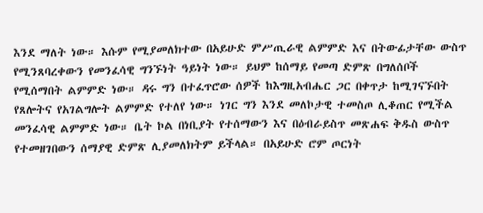እንደ ማለት ነው። እሱም የሚያመለክተው በአይሁድ ምሥጢራዊ ልምምድ እና በትውፊታቸው ውስጥ የሚንጸባረቀውን የመንፈሳዊ ግንኙነት ዓይነት ነው። ይህም ከሰማይ የመጣ ድምጽ በግለሰቦች የሚሰማበት ልምምድ ነው። ዳሩ ግን በተፈጥሮው ሰዎች ከእግዚአብሔር ጋር በቀጥታ ከሚገናኙበት የጸሎትና የአገልግሎት ልምምድ የተለየ ነው። ነገር ግን እንደ መለኮታዊ ተመስጦ ሊቆጠር የሚችል መንፈሳዊ ልምምድ ነው። ቤት ኮል በነቢያት የተሰማውን እና በዕብራይስጥ መጽሐፍ ቅዱስ ውስጥ የተመዘገበውን ሰማያዊ ድምጽ ሊያመለክትም ይችላል። በአይሁድ ሮም ጦርነት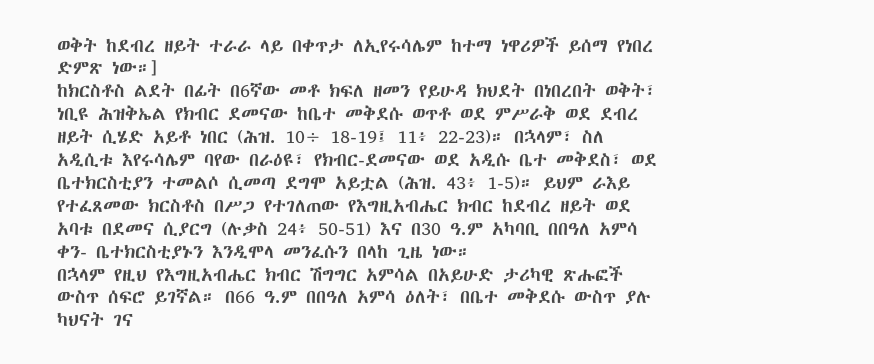ወቅት ከደብረ ዘይት ተራራ ላይ በቀጥታ ለኢየሩሳሌም ከተማ ነዋሪዎች ይሰማ የነበረ ድምጽ ነው።]
ከክርስቶስ ልደት በፊት በ6ኛው መቶ ክፍለ ዘመን የይሁዳ ክህደት በነበረበት ወቅት፣ ነቢዩ ሕዝቅኤል የክብር ደመናው ከቤተ መቅደሱ ወጥቶ ወደ ምሥራቅ ወደ ደብረ ዘይት ሲሄድ አይቶ ነበር (ሕዝ. 10÷ 18-19፤ 11፥ 22-23)። በኋላም፣ ስለ አዲሲቱ እየሩሳሌም ባየው በራዕዩ፣ የክብር-ደመናው ወደ አዲሱ ቤተ መቅደስ፣ ወደ ቤተክርስቲያን ተመልሶ ሲመጣ ደግሞ አይቷል (ሕዝ. 43፥ 1-5)። ይህም ራእይ የተፈጸመው ክርስቶስ በሥጋ የተገለጠው የእግዚአብሔር ክብር ከደብረ ዘይት ወደ አባቱ በደመና ሲያርግ (ሉቃስ 24፥ 50-51) እና በ30 ዓ.ም አካባቢ በበዓለ አምሳ ቀን- ቤተክርስቲያኑን እንዲሞላ መንፈሱን በላከ ጊዜ ነው።
በኋላም የዚህ የእግዚአብሔር ክብር ሽግግር አምሳል በአይሁድ ታሪካዊ ጽሑፎች ውስጥ ሰፍሮ ይገኛል። በ66 ዓ.ም በበዓለ አምሳ ዕለት፣ በቤተ መቅደሱ ውስጥ ያሉ ካህናት ገና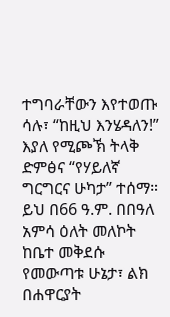ተግባራቸውን እየተወጡ ሳሉ፣ “ከዚህ እንሄዳለን!” እያለ የሚጮኽ ትላቅ ድምፅና “የሃይለኛ ግርግርና ሁካታ” ተሰማ።
ይህ በ66 ዓ.ም. በበዓለ አምሳ ዕለት መለኮት ከቤተ መቅደሱ የመውጣቱ ሁኔታ፣ ልክ በሐዋርያት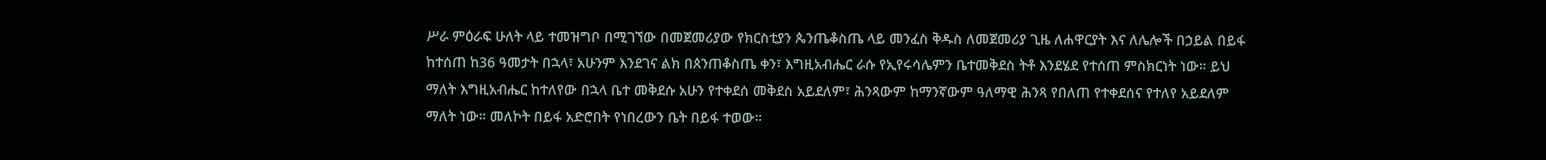ሥራ ምዕራፍ ሁለት ላይ ተመዝግቦ በሚገኘው በመጀመሪያው የክርስቲያን ጴንጤቆስጤ ላይ መንፈስ ቅዱስ ለመጀመሪያ ጊዜ ለሐዋርያት እና ለሌሎች በኃይል በይፋ ከተሰጠ ከ36 ዓመታት በኋላ፣ አሁንም እንደገና ልክ በጰንጠቆስጤ ቀን፣ እግዚአብሔር ራሱ የኢየሩሳሌምን ቤተመቅደስ ትቶ እንደሄደ የተሰጠ ምስክርነት ነው። ይህ ማለት እግዚአብሔር ከተለየው በኋላ ቤተ መቅደሱ አሁን የተቀደሰ መቅደስ አይደለም፣ ሕንጻውም ከማንኛውም ዓለማዊ ሕንጻ የበለጠ የተቀደሰና የተለየ አይደለም ማለት ነው። መለኮት በይፋ አድሮበት የነበረውን ቤት በይፋ ተወው።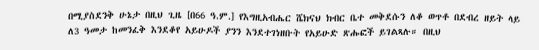በሚያስደንቅ ሁኔታ በዚህ ጊዜ [በ66 ዓ.ም.] የእግዚአብሔር ሼክናህ ክብር ቤተ መቅደሱን ለቆ ወጥቶ በደብረ ዘይት ላይ ለ3 ዓመታ ከመንፈቅ እንደቆየ አይሁዶች ያንን እንደተገነዘቡት የአይሁድ ጽሑፎች ይገልጻሉ። በዚህ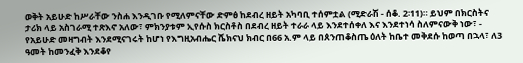ወቅት አይሁድ ከሥራቸው ንስሐ እንዲገቡ የሚለምናቸው ድምፅ ከደብረ ዘይት አካባቢ ተሰምቷል (ሚድራሽ - ሰቆ. 2፡11)። ይህም በክርስትና ታሪክ ላይ አስገራሚ ተጽእኖ አለው፣ ምክንያቱም ኢየሱስ ክርስቶስ በደብረ ዘይት ተራራ ላይ እንደተሰቀለ እና እንደተነሳ ስለምናውቅ ነው፣ - የአይሁድ መዛግብት እንደሚናገሩት ከሆነ የእግዚአብሔር ሼክናህ ክብር በ66 አ.ም ላይ በጰንጠቆስጤ ዕለት ከቤተ መቅደሱ ከወጣ በኋላ፣ ለ3 ዓመት ከመንፈቅ እንደቆየ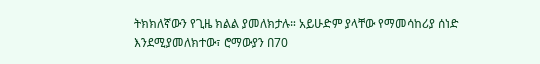ትክክለኛውን የጊዜ ክልል ያመለክታሉ። አይሁድም ያላቸው የማመሳከሪያ ሰነድ እንደሚያመለክተው፣ ሮማውያን በ70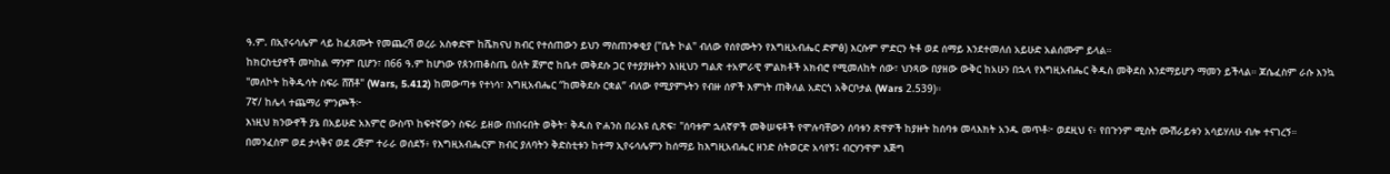ዓ.ም. በኢየሩሳሌም ላይ ከፈጸሙት የመጨረሻ ወረራ አስቀድሞ ከሼክናህ ክብር የተሰጠውን ይህን ማስጠንቀቂያ ("ቤት ኮል" ብለው የሰየሙትን የእግዚአብሔር ድምፅ) እርሱም ምድርን ትቶ ወደ ሰማይ እንደተመለሰ አይሁድ አልሰሙም ይላል።
ከክርስቲያኖች መካከል ማንም ቢሆን፣ በ66 ዓ.ም ከሆነው የጰንጠቆስጤ ዕለት ጀምሮ ከቤተ መቅደሱ ጋር የተያያዙትን እነዚህን ግልጽ ተአምራዊ ምልክቶች አክብሮ የሚመለከት ሰው፣ ህንጻው በያዘው ውቅር ከአሁን በኋላ የእግዚአብሔር ቅዱስ መቅደስ እንደማይሆን ማመን ይችላል። ጆሴፈስም ራሱ እንኳ "መለኮት ከቅዱሳት ስፍራ ሸሽቶ" (Wars, 5.412) ከመውጣቱ የተነሳ፣ እግዚአብሔር “ከመቅደሱ ርቋል” ብለው የሚያምኑትን የብዙ ሰዎች እምነት ጠቅለል አድርጎ አቅርቦታል (Wars 2.539)።
7ኛ/ ከሌላ ተጨማሪ ምንጮች፦
እነዚህ ክንውኖች ያኔ በአይሁድ አእምሮ ውስጥ ከፍተኛውን ስፍራ ይዘው በነበሩበት ወቅት፣ ቅዱስ ዮሐንስ በራእዩ ሲጽፍ፣ "ሰባቱም ኋለኛዎች መቅሠፍቶች የሞሉባቸውን ሰባቱን ጽዋዎች ከያዙት ከሰባቱ መላእክት አንዱ መጥቶ፦ ወደዚህ ና፥ የበጉንም ሚስት ሙሽራይቱን አሳይሃለሁ ብሎ ተናገረኝ። በመንፈስም ወደ ታላቅና ወደ ረጅም ተራራ ወሰደኝ፥ የእግዚአብሔርም ክብር ያለባትን ቅድስቲቱን ከተማ ኢየሩሳሌምን ከሰማይ ከእግዚአብሔር ዘንድ ስትወርድ አሳየኝ፤ ብርሃንዋም እጅግ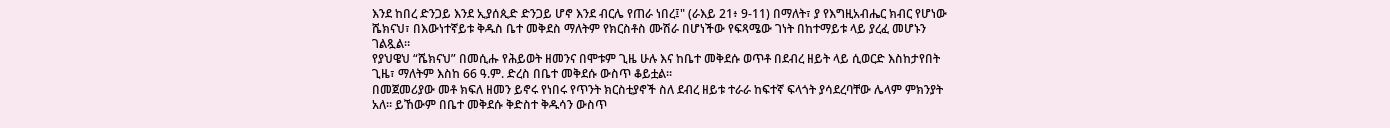እንደ ከበረ ድንጋይ እንደ ኢያሰጲድ ድንጋይ ሆኖ እንደ ብርሌ የጠራ ነበረ፤" (ራእይ 21፥ 9-11) በማለት፣ ያ የእግዚአብሔር ክብር የሆነው ሼክናህ፣ በእውነተኛይቱ ቅዱስ ቤተ መቅደስ ማለትም የክርስቶስ ሙሽራ በሆነችው የፍጻሜው ገነት በከተማይቱ ላይ ያረፈ መሆኑን ገልጿል።
የያህዌህ “ሼክናህ” በመሲሑ የሕይወት ዘመንና በሞቱም ጊዜ ሁሉ እና ከቤተ መቅደሱ ወጥቶ በደብረ ዘይት ላይ ሲወርድ እስከታየበት ጊዜ፣ ማለትም እስከ 66 ዓ.ም. ድረስ በቤተ መቅደሱ ውስጥ ቆይቷል።
በመጀመሪያው መቶ ክፍለ ዘመን ይኖሩ የነበሩ የጥንት ክርስቲያኖች ስለ ደብረ ዘይቱ ተራራ ከፍተኛ ፍላጎት ያሳደረባቸው ሌላም ምክንያት አለ። ይኸውም በቤተ መቅደሱ ቅድስተ ቅዱሳን ውስጥ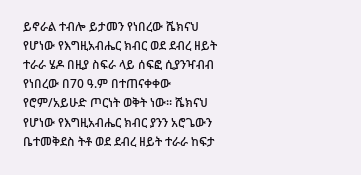ይኖራል ተብሎ ይታመን የነበረው ሼክናህ የሆነው የእግዚአብሔር ክብር ወደ ደብረ ዘይት ተራራ ሄዶ በዚያ ስፍራ ላይ ሰፍፎ ሲያንዣብብ የነበረው በ70 ዓ.ም በተጠናቀቀው የሮም/አይሁድ ጦርነት ወቅት ነው። ሼክናህ የሆነው የእግዚአብሔር ክብር ያንን አሮጌውን ቤተመቅደስ ትቶ ወደ ደብረ ዘይት ተራራ ከፍታ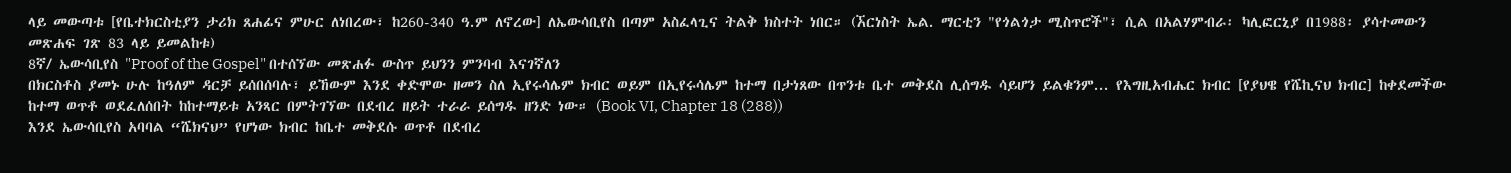ላይ መውጣቱ [የቤተክርስቲያን ታሪክ ጸሐፊና ምሁር ለነበረው፣ ከ260-340 ዓ.ም ለኖረው] ለኤውሳቢየስ በጣም አስፈላጊና ትልቅ ክስተት ነበር። (ኧርነስት ኤል. ማርቲን "የጎልጎታ ሚስጥሮች"፣ ሲል በአልሃምብራ፡ ካሊፎርኒያ በ1988፡ ያሳተመውን መጽሐፍ ገጽ 83 ላይ ይመልከቱ)
8ኛ/ ኤውሳቢየስ "Proof of the Gospel" በተሰኘው መጽሐፉ ውስጥ ይህንን ምንባብ እናገኛለን
በክርስቶስ ያመኑ ሁሉ ከዓለም ዳርቻ ይሰበሰባሉ፣ ይኸውም እንደ ቀድሞው ዘመን ስለ ኢየሩሳሌም ክብር ወይም በኢየሩሳሌም ከተማ በታነጸው በጥንቱ ቤተ መቅደስ ሊሰግዱ ሳይሆን ይልቁንም... የእግዚአብሔር ክብር [የያህዌ የሼኪናህ ክብር] ከቀደመችው ከተማ ወጥቶ ወደፈለሰበት ከከተማይቱ አንጻር በምትገኘው በደብረ ዘይት ተራራ ይሰግዱ ዘንድ ነው። (Book VI, Chapter 18 (288))
እንደ ኤውሳቢየስ አባባል “ሼክናህ” የሆነው ክብር ከቤተ መቅደሱ ወጥቶ በደብረ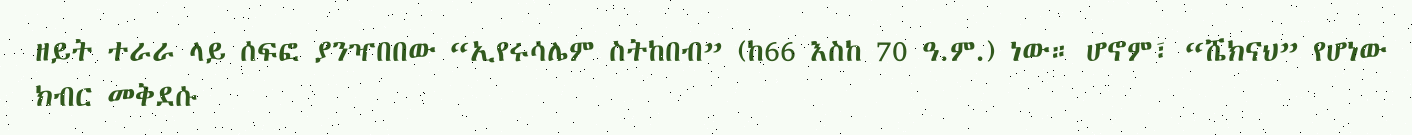ዘይት ተራራ ላይ ሰፍፎ ያንዣበበው “ኢየሩሳሌም ስትከበብ” (ከ66 እስከ 70 ዓ.ም.) ነው። ሆኖም፣ “ሼክናህ” የሆነው ክብር መቅደሱ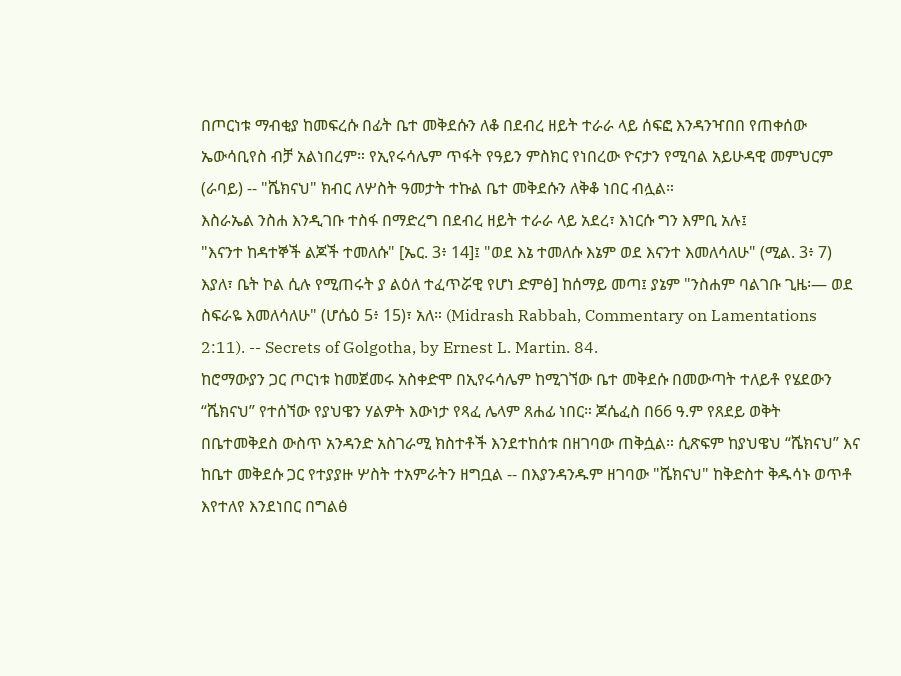በጦርነቱ ማብቂያ ከመፍረሱ በፊት ቤተ መቅደሱን ለቆ በደብረ ዘይት ተራራ ላይ ሰፍፎ እንዳንዣበበ የጠቀሰው ኤውሳቢየስ ብቻ አልነበረም። የኢየሩሳሌም ጥፋት የዓይን ምስክር የነበረው ዮናታን የሚባል አይሁዳዊ መምህርም (ራባይ) -- "ሼክናህ" ክብር ለሦስት ዓመታት ተኩል ቤተ መቅደሱን ለቅቆ ነበር ብሏል።
እስራኤል ንስሐ እንዲገቡ ተስፋ በማድረግ በደብረ ዘይት ተራራ ላይ አደረ፣ እነርሱ ግን እምቢ አሉ፤
"እናንተ ከዳተኞች ልጆች ተመለሱ" [ኤር. 3፥ 14]፤ "ወደ እኔ ተመለሱ እኔም ወደ እናንተ እመለሳለሁ" (ሚል. 3፥ 7) እያለ፣ ቤት ኮል ሲሉ የሚጠሩት ያ ልዕለ ተፈጥሯዊ የሆነ ድምፅ] ከሰማይ መጣ፤ ያኔም "ንስሐም ባልገቡ ጊዜ፡— ወደ ስፍራዬ እመለሳለሁ" (ሆሴዕ 5፥ 15)፣ አለ። (Midrash Rabbah, Commentary on Lamentations 2:11). -- Secrets of Golgotha, by Ernest L. Martin. 84.
ከሮማውያን ጋር ጦርነቱ ከመጀመሩ አስቀድሞ በኢየሩሳሌም ከሚገኘው ቤተ መቅደሱ በመውጣት ተለይቶ የሄደውን “ሼክናህ” የተሰኘው የያህዌን ሃልዎት እውነታ የጻፈ ሌላም ጸሐፊ ነበር። ጆሴፈስ በ66 ዓ.ም የጸደይ ወቅት በቤተመቅደስ ውስጥ አንዳንድ አስገራሚ ክስተቶች እንደተከሰቱ በዘገባው ጠቅሷል። ሲጽፍም ከያህዌህ “ሼክናህ” እና ከቤተ መቅደሱ ጋር የተያያዙ ሦስት ተአምራትን ዘግቧል -- በእያንዳንዱም ዘገባው "ሼክናህ" ከቅድስተ ቅዱሳኑ ወጥቶ እየተለየ እንደነበር በግልፅ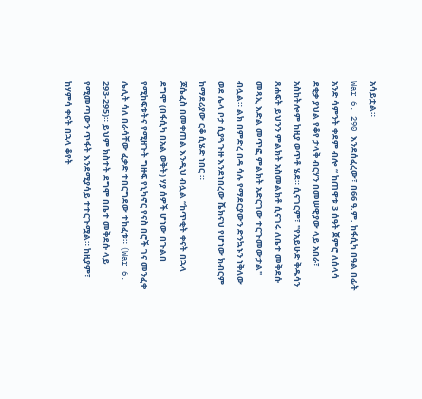አሳይቷል።
War 6. 290 እንደሰፈረው፣ በ66 ዓ.ም. ከፋሲካ በዓል በፊት አንድ ሳምንት ቀደም ብሎ “ ከጠዋቱ 3 ሰዓት ጀምሮ ለሰላሳ ደቂቃ ያህል የቆየ ታላቅ ብርሃን በመሠዊያው ላይ አበራ፣ አስከትሎም ከዚያ ወጥቶ ሄደ። ሲናገርም፣ "የአይሁድ ቅዱሳን ጸሐፍት ይህንን ምልክት አስመልክቶ ሲናገሩ ለቤተ መቅደሱ መጻኢ እድል መጥፎ ምልክት አድርገው ተርጉመውታል" ብሏል። ልክ በምድረ በዳ ሳሉ የማደርያውን ድንኳኑን ነቅለው ወደ ሌላ ቦታ ሲያጓጉዙ እንደነበረው ሼክናህ የሆነው ክብርም ከማደሪያው ርቆ ሲሄድ ነበር ።
ጆሴፈስ በመቀጠል እንዲህ ብሏል “ከጥቂት ቀናት በኋላ ደግሞ (በፋሲካ በአል ወቅት) ሃያ ሰዎች ሆነው በጉልበ የሚከፍቱትና የሚዘጉት ግዙፍ የኒካኖር የናስ በሮች ገና መንፈቀ ሌሊት ሳለ በራሳቸው ፈቃድ ተበርግደው ተከፈቱ። (War 6. 293-295)። ይህም ክስተት ደግሞ በቤተ መቅደሱ ላይ የሚመጣውን ጥፋት እንደሚያሳይ ተተርጉሟል። ከዚያም፣ ከሃምሳ ቀናት በኋላ ቆየት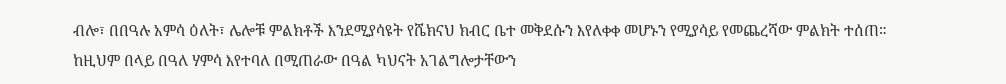ብሎ፣ በበዓሉ አምሳ ዕለት፣ ሌሎቹ ምልክቶች እንደሚያሳዩት የሼክናህ ክብር ቤተ መቅደሱን እየለቀቀ መሆኑን የሚያሳይ የመጨረሻው ምልክት ተሰጠ።
ከዚህም በላይ በዓለ ሃምሳ እየተባለ በሚጠራው በዓል ካህናት አገልግሎታቸውን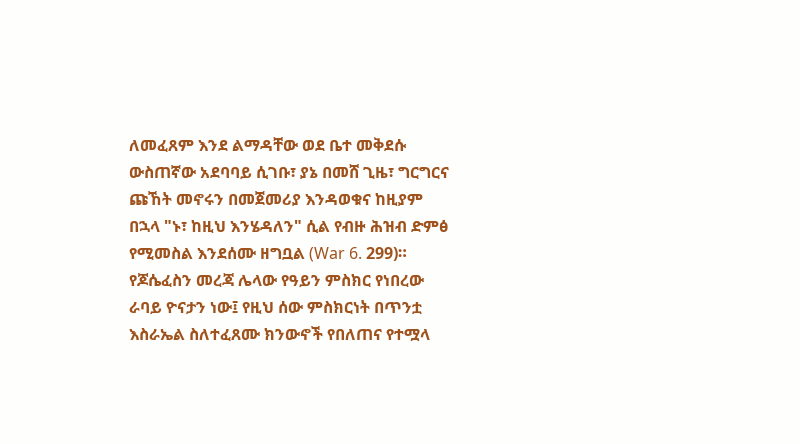ለመፈጸም እንደ ልማዳቸው ወደ ቤተ መቅደሱ ውስጠኛው አደባባይ ሲገቡ፣ ያኔ በመሸ ጊዜ፣ ግርግርና ጩኸት መኖሩን በመጀመሪያ እንዳወቁና ከዚያም በኋላ "ኑ፣ ከዚህ እንሄዳለን" ሲል የብዙ ሕዝብ ድምፅ የሚመስል እንደሰሙ ዘግቧል (War 6. 299)።
የጆሴፈስን መረጃ ሌላው የዓይን ምስክር የነበረው ራባይ ዮናታን ነው፤ የዚህ ሰው ምስክርነት በጥንቷ እስራኤል ስለተፈጸሙ ክንውኖች የበለጠና የተሟላ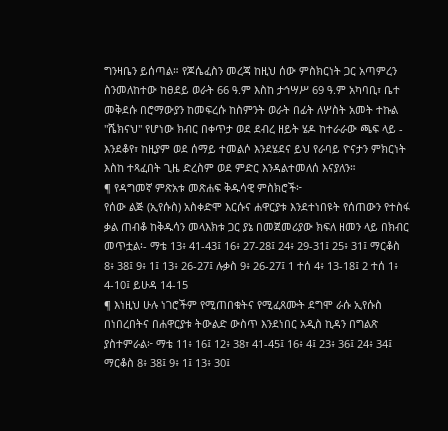ግንዛቤን ይሰጣል። የጆሴፈስን መረጃ ከዚህ ሰው ምስክርነት ጋር አጣምረን ስንመለከተው ከፀደይ ወራት 66 ዓ.ም እስከ ታኅሣሥ 69 ዓ.ም አካባቢ፣ ቤተ መቅደሱ በሮማውያን ከመፍረሱ ከስምንት ወራት በፊት ለሦስት አመት ተኩል "ሼክናህ" የሆነው ክብር በቀጥታ ወደ ደብረ ዘይት ሄዶ ከተራራው ጫፍ ላይ - እንደቆየ፣ ከዚያም ወደ ሰማይ ተመልሶ እንደሄደና ይህ የራባይ ዮናታን ምክርነት እስከ ተጻፈበት ጊዜ ድረስም ወደ ምድር እንዳልተመለሰ እናያለን።
¶ የዳግመኛ ምጽአቱ መጽሐፍ ቅዱሳዊ ምስክሮች፦
የሰው ልጅ (ኢየሱስ) አስቀድሞ እርሱና ሐዋርያቱ እንደተነበዩት የሰጠውን የተስፋ ቃል ጠብቆ ከቅዱሳን መላእክቱ ጋር ያኔ በመጀመሪያው ክፍለ ዘመን ላይ በክብር መጥቷል፡- ማቴ 13፥ 41-43፤ 16፥ 27-28፤ 24፥ 29-31፤ 25፥ 31፤ ማርቆስ 8፥ 38፤ 9፥ 1፤ 13፥ 26-27፤ ሉቃስ 9፥ 26-27፤ 1 ተሰ 4፥ 13-18፤ 2 ተሰ 1፥ 4-10፤ ይሁዳ 14-15
¶ እነዚህ ሁሉ ነገሮችም የሚጠበቁትና የሚፈጸሙት ደግሞ ራሱ ኢየሱስ በነበረበትና በሐዋርያቱ ትውልድ ውስጥ እንደነበር አዲስ ኪዳን በግልጽ ያስተምራል፦ ማቴ 11፥ 16፤ 12፥ 38፣ 41-45፤ 16፥ 4፤ 23፥ 36፤ 24፥ 34፤ ማርቆስ 8፥ 38፤ 9፥ 1፤ 13፥ 30፤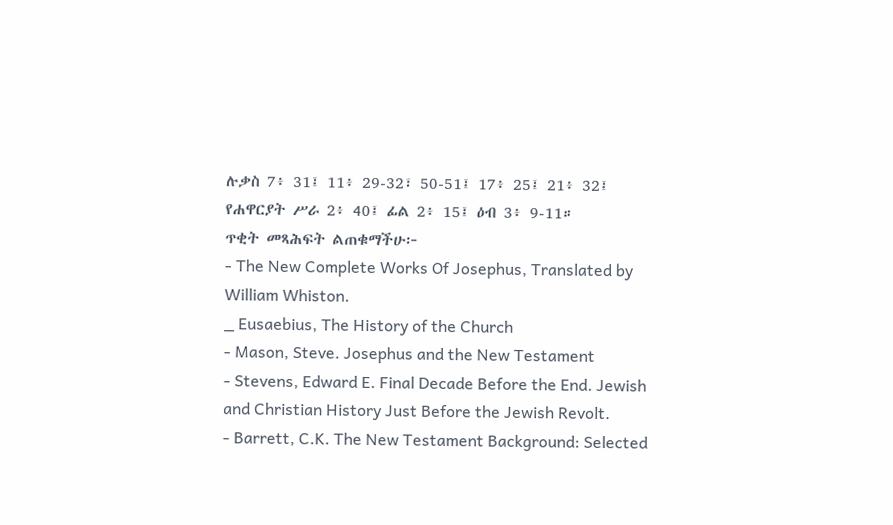ሉቃስ 7፥ 31፤ 11፥ 29-32፣ 50-51፤ 17፥ 25፤ 21፥ 32፤ የሐዋርያት ሥራ 2፥ 40፤ ፊል 2፥ 15፤ ዕብ 3፥ 9-11።
ጥቂት መጻሕፍት ልጠቁማችሁ፦
- The New Complete Works Of Josephus, Translated by William Whiston.
_ Eusaebius, The History of the Church
- Mason, Steve. Josephus and the New Testament
- Stevens, Edward E. Final Decade Before the End. Jewish and Christian History Just Before the Jewish Revolt.
- Barrett, C.K. The New Testament Background: Selected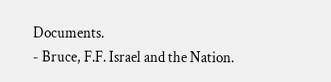Documents.
- Bruce, F.F. Israel and the Nation.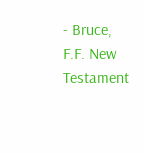- Bruce, F.F. New Testament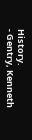History.
- Gentry, Kenneth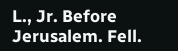L., Jr. Before Jerusalem. Fell.